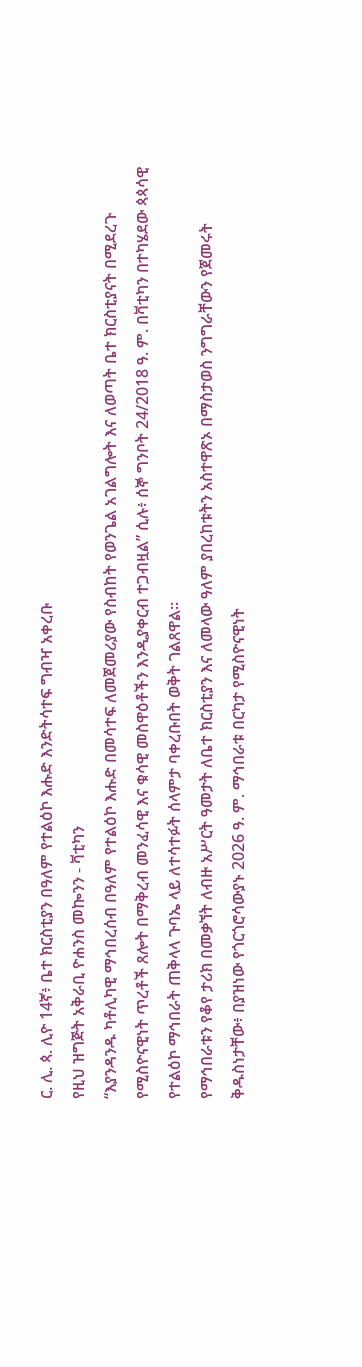ር. ሊ. ጳ. ሊዮ 14ኛ፥ ቤተ ክርስቲያን በዓለም የተልዕኮ እሑድ እንድትሳተፍ ግብዣ አቀረቡ
የዚህ ዝግጅት አቅራቢ ዮሐንስ መኰንን - ቫቲካን
“እያንዳንዱ ካቶሊካዊ ማኅበረሰብ በዓለም የተልዕኮ እሑድ በመሳተፍ ለመጀመሪያው የስብከት የወንጌል አገልግሎት እና ለወጣት ቤተ ክርስቲያናት በሚደረጉ የሚስዮናዊነት ጥረቶች ጸሎት በማቅረብ መንፈሳዊ እና ቁሳዊ መስዋዕቶችን እንዲያቀርብ ተጋብዟል” ሲሉ፥ ሰኞ ግንቦት 24/2018 ዓ. ም. በቫቲካን በተካሄደው ጳጳሳዊ የተልዕኮ ማኅበራት ጠቅላላ ጉባኤ ላይ ለተሳተፉት ሰላምታ ባቀረቡበት ወቅት ገልጸዋል።
የማኅበራቱን የቆየ ታሪክ በመቃኘት ለብዙ አሥርት ዓመታት ለቤተ ክርስቲያን እና ለመላው ዓለም ያበረከቱትን አስተዋጽኦ በማስታወስ ንግግራቸውን የጀመሩት ቅዱስነታቸው፥ በያዝነው የጎርጎሮሳውያኑ 2026 ዓ. ም. ማኅበራቱ በርካታ የሚስዮናዊነት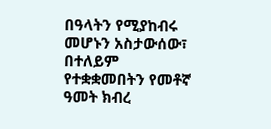በዓላትን የሚያከብሩ መሆኑን አስታውሰው፣ በተለይም የተቋቋመበትን የመቶኛ ዓመት ክብረ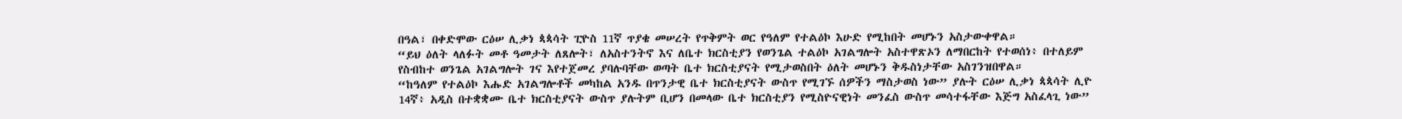በዓል፣ በቀድሞው ርዕሠ ሊቃነ ጳጳሳት ፒዮስ 11ኛ ጥያቄ መሠረት የጥቅምት ወር የዓለም የተልዕኮ እሁድ የሚከበት መሆኑን አስታውቀዋል።
“ይህ ዕለት ላለፉት መቶ ዓመታት ለጸሎት፣ ለአስተንትኖ እና ለቤተ ክርስቲያን የወንጌል ተልዕኮ አገልግሎት አስተዋጽኦን ለማበርከት የተወሰነ፥ በተለይም የስብከተ ወንጌል አገልግሎት ገና እየተጀመረ ያባሉባቸው ወጣት ቤተ ክርስቲያናት የሚታወስበት ዕለት መሆኑን ቅዱስነታቸው አስገንዝበዋል።
“ከዓለም የተልዕኮ እሑድ አገልግሎቶች መካከል አንዱ በጥንታዊ ቤተ ክርስቲያናት ውስጥ የሚገኙ ሰዎችን ማስታወስ ነው” ያሉት ርዕሠ ሊቃነ ጳጳሳት ሊዮ 14ኛ፥ አዲስ በተቋቋሙ ቤተ ክርስቲያናት ውስጥ ያሉትም ቢሆን በመላው ቤተ ክርስቲያን የሚስዮናዊነት መንፈስ ውስጥ መሳተፋቸው እጅግ አስፈላጊ ነው”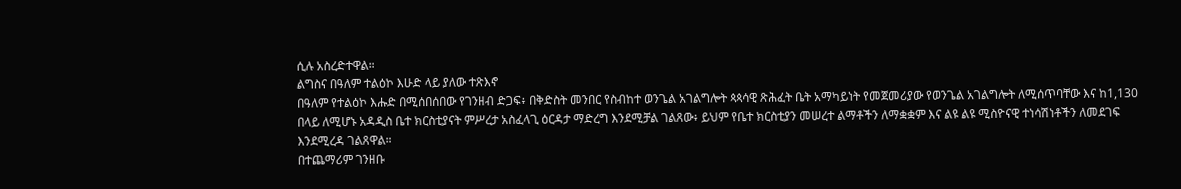ሲሉ አስረድተዋል።
ልግስና በዓለም ተልዕኮ እሁድ ላይ ያለው ተጽእኖ
በዓለም የተልዕኮ እሑድ በሚሰበሰበው የገንዘብ ድጋፍ፥ በቅድስት መንበር የስብከተ ወንጌል አገልግሎት ጳጳሳዊ ጽሕፈት ቤት አማካይነት የመጀመሪያው የወንጌል አገልግሎት ለሚሰጥባቸው እና ከ1,130 በላይ ለሚሆኑ አዳዲስ ቤተ ክርስቲያናት ምሥረታ አስፈላጊ ዕርዳታ ማድረግ እንደሚቻል ገልጸው፥ ይህም የቤተ ክርስቲያን መሠረተ ልማቶችን ለማቋቋም እና ልዩ ልዩ ሚስዮናዊ ተነሳሽነቶችን ለመደገፍ እንደሚረዳ ገልጸዋል።
በተጨማሪም ገንዘቡ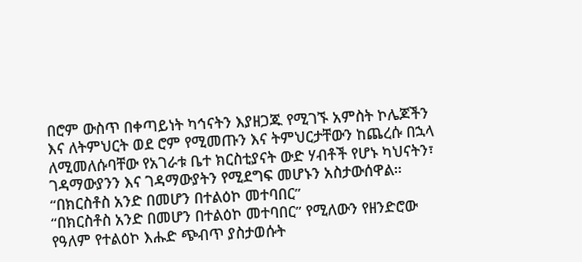በሮም ውስጥ በቀጣይነት ካኅናትን እያዘጋጁ የሚገኙ አምስት ኮሌጆችን እና ለትምህርት ወደ ሮም የሚመጡን እና ትምህርታቸውን ከጨረሱ በኋላ ለሚመለሱባቸው የአገራቱ ቤተ ክርስቲያናት ውድ ሃብቶች የሆኑ ካህናትን፣ ገዳማውያንን እና ገዳማውያትን የሚደግፍ መሆኑን አስታውሰዋል።
“በክርስቶስ አንድ በመሆን በተልዕኮ መተባበር”
“በክርስቶስ አንድ በመሆን በተልዕኮ መተባበር” የሚለውን የዘንድሮው የዓለም የተልዕኮ እሑድ ጭብጥ ያስታወሱት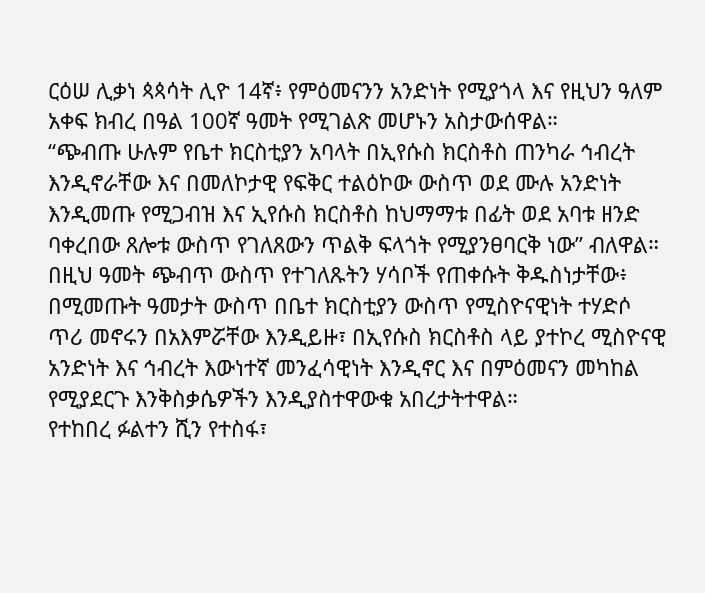ርዕሠ ሊቃነ ጳጳሳት ሊዮ 14ኛ፥ የምዕመናንን አንድነት የሚያጎላ እና የዚህን ዓለም አቀፍ ክብረ በዓል 100ኛ ዓመት የሚገልጽ መሆኑን አስታውሰዋል።
“ጭብጡ ሁሉም የቤተ ክርስቲያን አባላት በኢየሱስ ክርስቶስ ጠንካራ ኅብረት እንዲኖራቸው እና በመለኮታዊ የፍቅር ተልዕኮው ውስጥ ወደ ሙሉ አንድነት እንዲመጡ የሚጋብዝ እና ኢየሱስ ክርስቶስ ከህማማቱ በፊት ወደ አባቱ ዘንድ ባቀረበው ጸሎቱ ውስጥ የገለጸውን ጥልቅ ፍላጎት የሚያንፀባርቅ ነው” ብለዋል።
በዚህ ዓመት ጭብጥ ውስጥ የተገለጹትን ሃሳቦች የጠቀሱት ቅዱስነታቸው፥ በሚመጡት ዓመታት ውስጥ በቤተ ክርስቲያን ውስጥ የሚስዮናዊነት ተሃድሶ ጥሪ መኖሩን በአእምሯቸው እንዲይዙ፣ በኢየሱስ ክርስቶስ ላይ ያተኮረ ሚስዮናዊ አንድነት እና ኅብረት እውነተኛ መንፈሳዊነት እንዲኖር እና በምዕመናን መካከል የሚያደርጉ እንቅስቃሴዎችን እንዲያስተዋውቁ አበረታትተዋል።
የተከበረ ፉልተን ሺን የተስፋ፣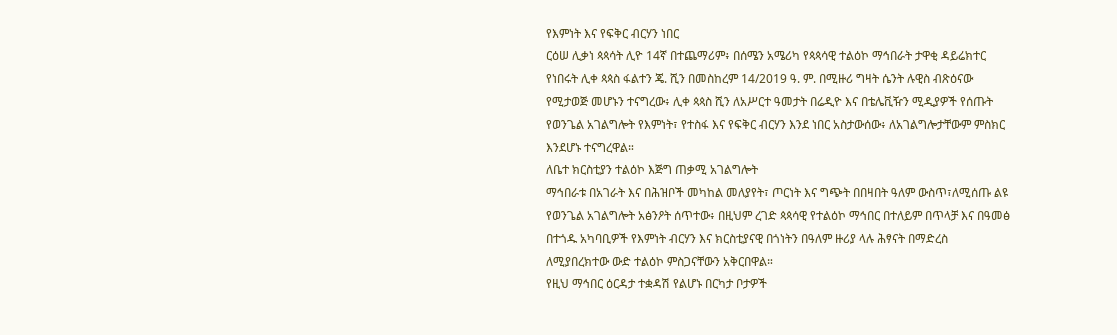የእምነት እና የፍቅር ብርሃን ነበር
ርዕሠ ሊቃነ ጳጳሳት ሊዮ 14ኛ በተጨማሪም፥ በሰሜን አሜሪካ የጳጳሳዊ ተልዕኮ ማኅበራት ታዋቂ ዳይሬክተር የነበሩት ሊቀ ጳጳስ ፋልተን ጄ. ሺን በመስከረም 14/2019 ዓ. ም. በሚዙሪ ግዛት ሴንት ሉዊስ ብጽዕናው የሚታወጅ መሆኑን ተናግረው፥ ሊቀ ጳጳስ ሺን ለአሥርተ ዓመታት በሬዲዮ እና በቴሌቪዥን ሚዲያዎች የሰጡት የወንጌል አገልግሎት የእምነት፣ የተስፋ እና የፍቅር ብርሃን እንደ ነበር አስታውሰው፥ ለአገልግሎታቸውም ምስክር እንደሆኑ ተናግረዋል።
ለቤተ ክርስቲያን ተልዕኮ እጅግ ጠቃሚ አገልግሎት
ማኅበራቱ በአገራት እና በሕዝቦች መካከል መለያየት፣ ጦርነት እና ግጭት በበዛበት ዓለም ውስጥ፣ለሚሰጡ ልዩ የወንጌል አገልግሎት አፅንዖት ሰጥተው፥ በዚህም ረገድ ጳጳሳዊ የተልዕኮ ማኅበር በተለይም በጥላቻ እና በዓመፅ በተጎዱ አካባቢዎች የእምነት ብርሃን እና ክርስቲያናዊ በጎነትን በዓለም ዙሪያ ላሉ ሕፃናት በማድረስ ለሚያበረክተው ውድ ተልዕኮ ምስጋናቸውን አቅርበዋል።
የዚህ ማኅበር ዕርዳታ ተቋዳሽ የልሆኑ በርካታ ቦታዎች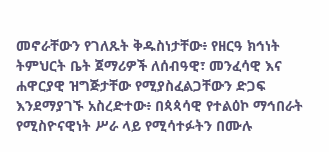መኖራቸውን የገለጹት ቅዱስነታቸው፥ የዘርዓ ክኅነት ትምህርት ቤት ጀማሪዎች ለሰብዓዊ፣ መንፈሳዊ እና ሐዋርያዊ ዝግጅታቸው የሚያስፈልጋቸውን ድጋፍ እንደማያገኙ አስረድተው፥ በጳጳሳዊ የተልዕኮ ማኅበራት የሚስዮናዊነት ሥራ ላይ የሚሳተፉትን በሙሉ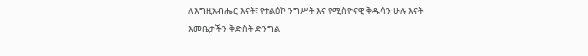ለእግዚአብሔር እናት፣ የተልዕኮ ንግሥት እና የሚስዮናዊ ቅዱሳን ሁሉ እናት እመቤታችን ቅድስት ድንግል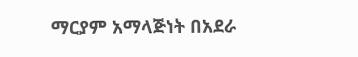ማርያም አማላጅነት በአደራ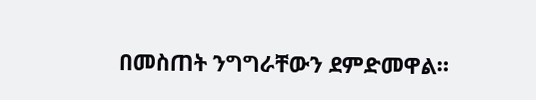በመስጠት ንግግራቸውን ደምድመዋል።